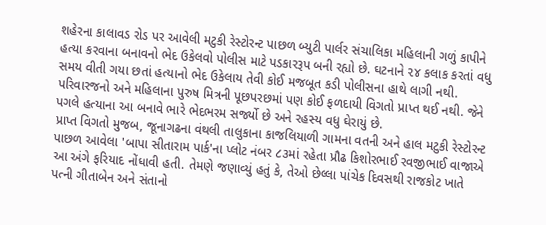શહેરના કાલાવડ રોડ પર આવેલી મટુકી રેસ્ટોરન્ટ પાછળ બ્યુટી પાર્લર સંચાલિકા મહિલાની ગળું કાપીને હત્યા કરવાના બનાવનો ભેદ ઉકેલવો પોલીસ માટે પડકારરૂપ બની રહ્યો છે. ઘટનાને ૨૪ કલાક કરતાં વધુ સમય વીતી ગયા છતાં હત્યાનો ભેદ ઉકેલાય તેવી કોઈ મજબૂત કડી પોલીસના હાથે લાગી નથી. પરિવારજનો અને મહિલાના પુરુષ મિત્રની પૂછપરછમાં પણ કોઈ ફળદાયી વિગતો પ્રાપ્ત થઈ નથી. જેને પગલે હત્યાના આ બનાવે ભારે ભેદભરમ સર્જ્યો છે અને રહસ્ય વધુ ઘેરાયું છે.
પ્રાપ્ત વિગતો મુજબ, જૂનાગઢના વંથલી તાલુકાના કાજલિયાળી ગામના વતની અને હાલ મટુકી રેસ્ટોરન્ટ પાછળ આવેલા 'બાપા સીતારામ પાર્ક'ના પ્લોટ નંબર ૮૩માં રહેતા પ્રૌઢ કિશોરભાઈ રવજીભાઈ વાજાએ આ અંગે ફરિયાદ નોંધાવી હતી. તેમણે જણાવ્યું હતું કે, તેઓ છેલ્લા પાંચેક દિવસથી રાજકોટ ખાતે પત્ની ગીતાબેન અને સંતાનો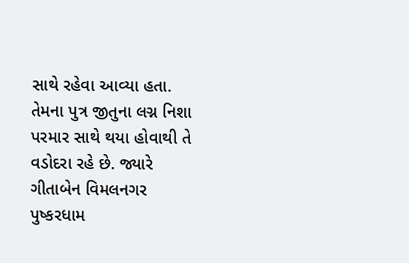સાથે રહેવા આવ્યા હતા. તેમના પુત્ર જીતુના લગ્ન નિશા પરમાર સાથે થયા હોવાથી તે વડોદરા રહે છે. જ્યારે ગીતાબેન વિમલનગર પુષ્કરધામ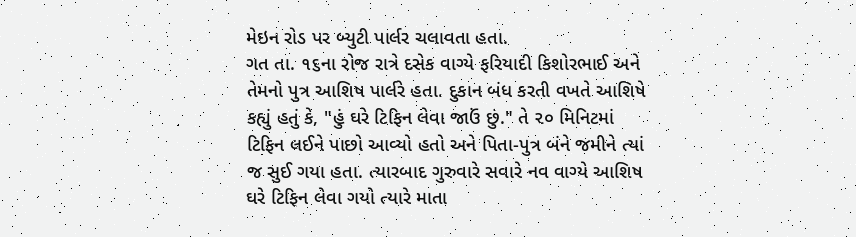મેઇન રોડ પર બ્યુટી પાર્લર ચલાવતા હતા.
ગત તા. ૧૬ના રોજ રાત્રે દસેક વાગ્યે ફરિયાદી કિશોરભાઈ અને તેમનો પુત્ર આશિષ પાર્લરે હતા. દુકાન બંધ કરતી વખતે આશિષે કહ્યું હતું કે, "હું ઘરે ટિફિન લેવા જાઉં છું." તે ૨૦ મિનિટમાં ટિફિન લઈને પાછો આવ્યો હતો અને પિતા-પુત્ર બંને જમીને ત્યાં જ સુઈ ગયા હતા. ત્યારબાદ ગુરુવારે સવારે નવ વાગ્યે આશિષ ઘરે ટિફિન લેવા ગયો ત્યારે માતા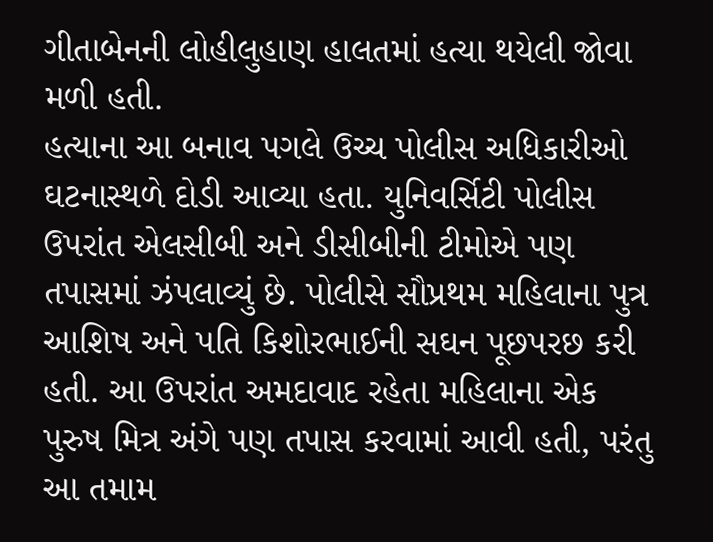ગીતાબેનની લોહીલુહાણ હાલતમાં હત્યા થયેલી જોવા મળી હતી.
હત્યાના આ બનાવ પગલે ઉચ્ચ પોલીસ અધિકારીઓ ઘટનાસ્થળે દોડી આવ્યા હતા. યુનિવર્સિટી પોલીસ ઉપરાંત એલસીબી અને ડીસીબીની ટીમોએ પણ તપાસમાં ઝંપલાવ્યું છે. પોલીસે સૌપ્રથમ મહિલાના પુત્ર આશિષ અને પતિ કિશોરભાઈની સઘન પૂછપરછ કરી હતી. આ ઉપરાંત અમદાવાદ રહેતા મહિલાના એક પુરુષ મિત્ર અંગે પણ તપાસ કરવામાં આવી હતી, પરંતુ આ તમામ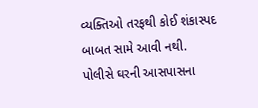વ્યક્તિઓ તરફથી કોઈ શંકાસ્પદ બાબત સામે આવી નથી.
પોલીસે ઘરની આસપાસના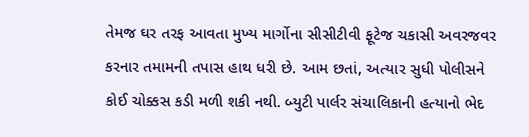તેમજ ઘર તરફ આવતા મુખ્ય માર્ગોના સીસીટીવી ફૂટેજ ચકાસી અવરજવર કરનાર તમામની તપાસ હાથ ધરી છે. આમ છતાં, અત્યાર સુધી પોલીસને કોઈ ચોક્કસ કડી મળી શકી નથી. બ્યુટી પાર્લર સંચાલિકાની હત્યાનો ભેદ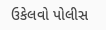ઉકેલવો પોલીસ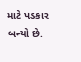માટે પડકાર બન્યો છે.